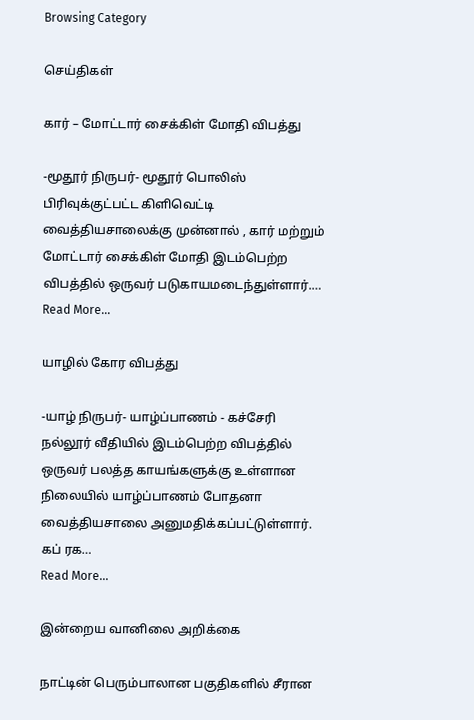Browsing Category

செய்திகள்

கார் – மோட்டார் சைக்கிள் மோதி விபத்து

-மூதூர் நிருபர்- மூதூர் பொலிஸ் பிரிவுக்குட்பட்ட கிளிவெட்டி வைத்தியசாலைக்கு முன்னால் , கார் மற்றும் மோட்டார் சைக்கிள் மோதி இடம்பெற்ற விபத்தில் ஒருவர் படுகாயமடைந்துள்ளார்.…
Read More...

யாழில் கோர விபத்து

-யாழ் நிருபர்- யாழ்ப்பாணம் - கச்சேரி நல்லூர் வீதியில் இடம்பெற்ற விபத்தில் ஒருவர் பலத்த காயங்களுக்கு உள்ளான நிலையில் யாழ்ப்பாணம் போதனா வைத்தியசாலை அனுமதிக்கப்பட்டுள்ளார். கப் ரக…
Read More...

இன்றைய வானிலை அறிக்கை

நாட்டின் பெரும்பாலான பகுதிகளில் சீரான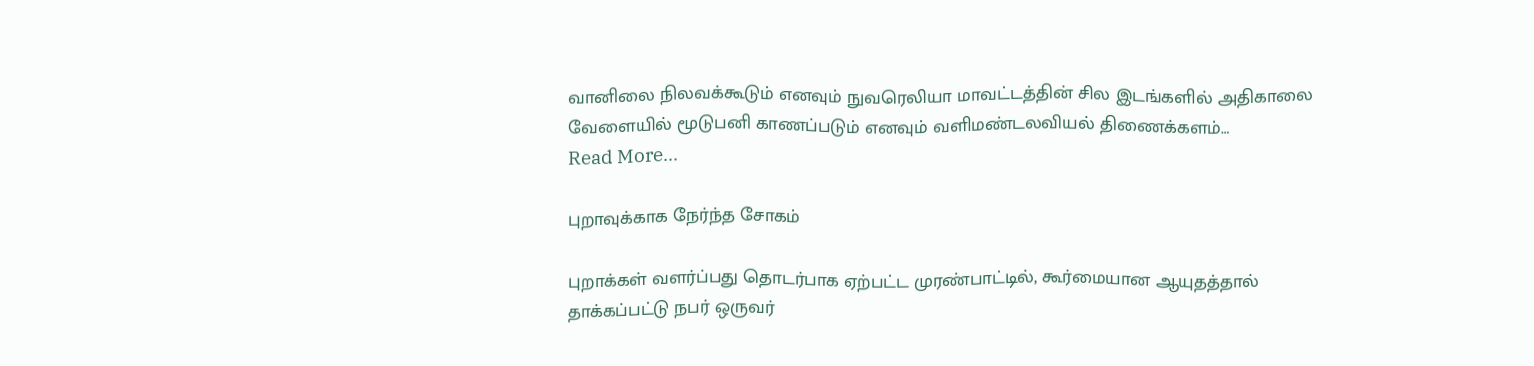வானிலை நிலவக்கூடும் எனவும் நுவரெலியா மாவட்டத்தின் சில இடங்களில் அதிகாலை வேளையில் மூடுபனி காணப்படும் எனவும் வளிமண்டலவியல் திணைக்களம்…
Read More...

புறாவுக்காக நேர்ந்த சோகம்

புறாக்கள் வளர்ப்பது தொடர்பாக ஏற்பட்ட முரண்பாட்டில், கூர்மையான ஆயுதத்தால் தாக்கப்பட்டு நபர் ஒருவர்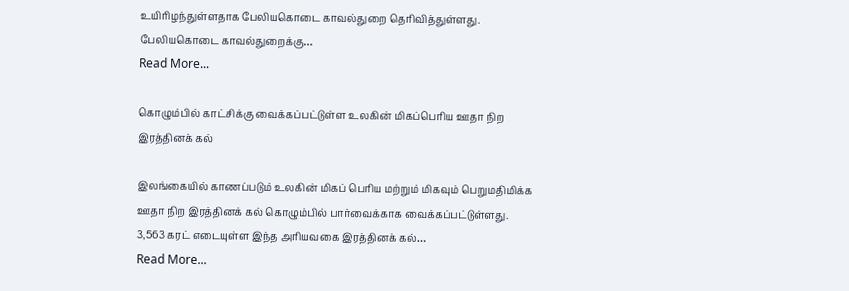உயிரிழந்துள்ளதாக பேலியகொடை காவல்துறை தெரிவித்துள்ளது. பேலியகொடை காவல்துறைக்கு…
Read More...

கொழும்பில் காட்சிக்கு வைக்கப்பட்டுள்ள உலகின் மிகப்பெரிய ஊதா நிற இரத்தினக் கல்

இலங்கையில் காணப்படும் உலகின் மிகப் பெரிய மற்றும் மிகவும் பெறுமதிமிக்க ஊதா நிற இரத்தினக் கல் கொழும்பில் பார்வைக்காக வைக்கப்பட்டுள்ளது. 3,563 கரட் எடையுள்ள இந்த அரியவகை இரத்தினக் கல்…
Read More...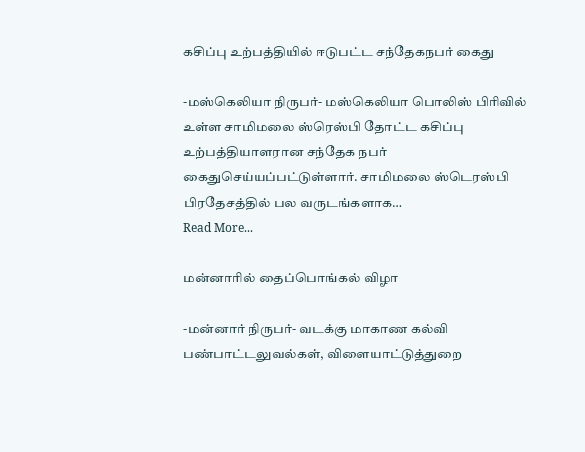கசிப்பு உற்பத்தியில் ஈடுபட்ட சந்தேகநபர் கைது

-மஸ்கெலியா நிருபர்- மஸ்கெலியா பொலிஸ் பிரிவில் உள்ள சாமிமலை ஸ்ரெஸ்பி தோட்ட கசிப்பு உற்பத்தியாளரான சந்தேக நபர் கைதுசெய்யப்பட்டுள்ளார். சாமிமலை ஸ்டெரஸ்பி பிரதேசத்தில் பல வருடங்களாக…
Read More...

மன்னாரில் தைப்பொங்கல் விழா

-மன்னார் நிருபர்- வடக்கு மாகாண கல்வி பண்பாட்டலுவல்கள், விளையாட்டுத்துறை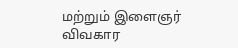மற்றும் இளைஞர் விவகார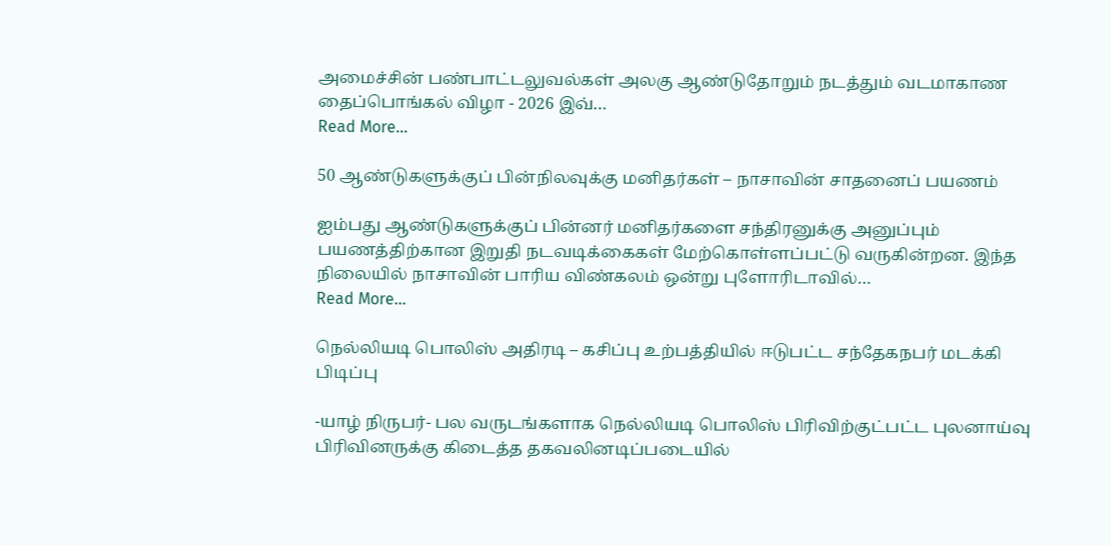அமைச்சின் பண்பாட்டலுவல்கள் அலகு ஆண்டுதோறும் நடத்தும் வடமாகாண தைப்பொங்கல் விழா - 2026 இவ்…
Read More...

50 ஆண்டுகளுக்குப் பின்நிலவுக்கு மனிதர்கள் – நாசாவின் சாதனைப் பயணம்

ஐம்பது ஆண்டுகளுக்குப் பின்னர் மனிதர்களை சந்திரனுக்கு அனுப்பும் பயணத்திற்கான இறுதி நடவடிக்கைகள் மேற்கொள்ளப்பட்டு வருகின்றன. இந்த நிலையில் நாசாவின் பாரிய விண்கலம் ஒன்று புளோரிடாவில்…
Read More...

நெல்லியடி பொலிஸ் அதிரடி – கசிப்பு உற்பத்தியில் ஈடுபட்ட சந்தேகநபர் மடக்கி பிடிப்பு

-யாழ் நிருபர்- பல வருடங்களாக நெல்லியடி பொலிஸ் பிரிவிற்குட்பட்ட புலனாய்வு பிரிவினருக்கு கிடைத்த தகவலினடிப்படையில்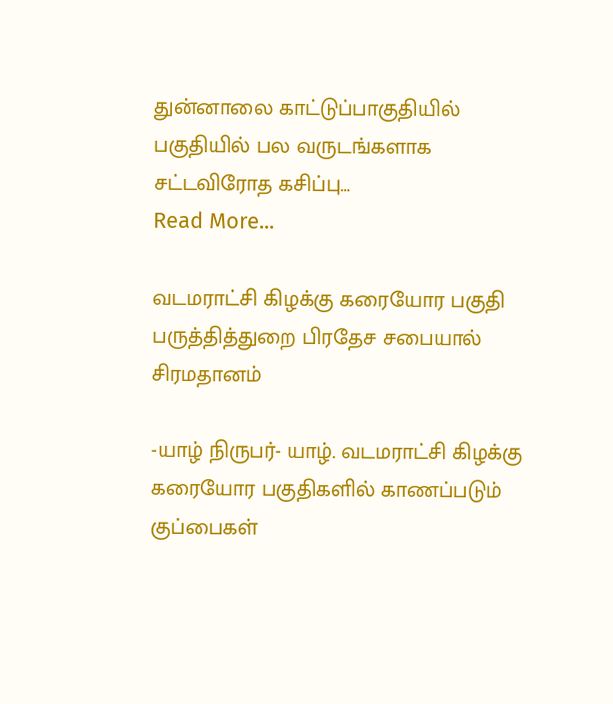துன்னாலை காட்டுப்பாகுதியில் பகுதியில் பல வருடங்களாக சட்டவிரோத கசிப்பு…
Read More...

வடமராட்சி கிழக்கு கரையோர பகுதி பருத்தித்துறை பிரதேச சபையால் சிரமதானம்

-யாழ் நிருபர்- யாழ். வடமராட்சி கிழக்கு கரையோர பகுதிகளில் காணப்படும் குப்பைகள்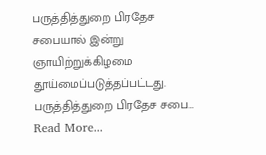பருத்தித்துறை பிரதேச சபையால் இன்று ஞாயிற்றுக்கிழமை தூய்மைப்படுத்தப்பட்டது. பருத்தித்துறை பிரதேச சபை…
Read More...